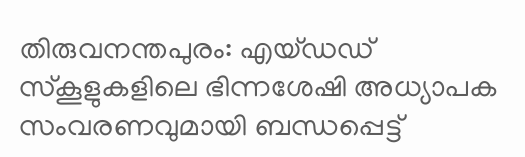തിരുവനന്തപുരം: എയ്ഡഡ് സ്കൂളുകളിലെ ഭിന്നശേഷി അധ്യാപക സംവരണവുമായി ബന്ധപ്പെട്ട്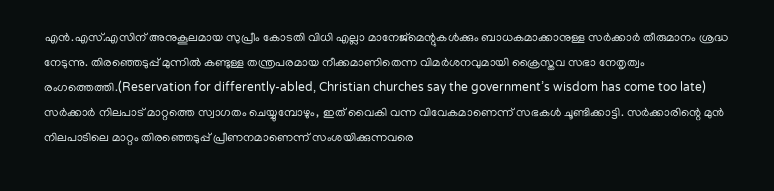എൻ.എസ്.എസിന് അനുകൂലമായ സുപ്രീം കോടതി വിധി എല്ലാ മാനേജ്മെന്റുകൾക്കും ബാധകമാക്കാനുള്ള സർക്കാർ തീരുമാനം ശ്രദ്ധ നേടുന്നു. തിരഞ്ഞെടുപ്പ് മുന്നിൽ കണ്ടുള്ള തന്ത്രപരമായ നീക്കമാണിതെന്ന വിമർശനവുമായി ക്രൈസ്തവ സഭാ നേതൃത്വം രംഗത്തെത്തി.(Reservation for differently-abled, Christian churches say the government’s wisdom has come too late)
സർക്കാർ നിലപാട് മാറ്റത്തെ സ്വാഗതം ചെയ്യുമ്പോഴും, ഇത് വൈകി വന്ന വിവേകമാണെന്ന് സഭകൾ ചൂണ്ടിക്കാട്ടി. സർക്കാരിന്റെ മുൻ നിലപാടിലെ മാറ്റം തിരഞ്ഞെടുപ്പ് പ്രീണനമാണെന്ന് സംശയിക്കുന്നവരെ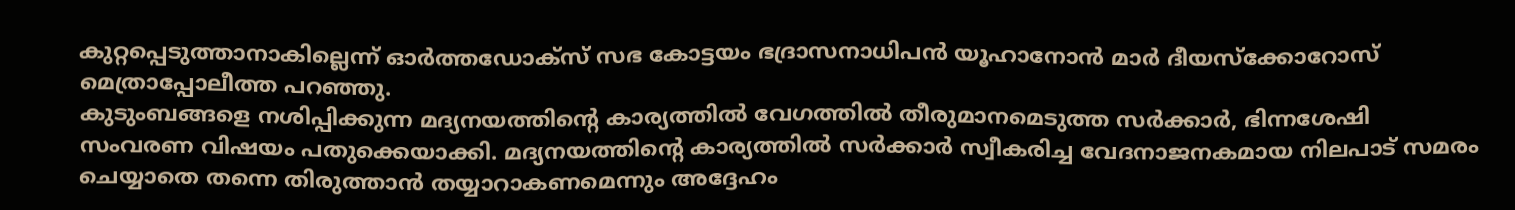കുറ്റപ്പെടുത്താനാകില്ലെന്ന് ഓർത്തഡോക്സ് സഭ കോട്ടയം ഭദ്രാസനാധിപൻ യൂഹാനോൻ മാർ ദീയസ്ക്കോറോസ് മെത്രാപ്പോലീത്ത പറഞ്ഞു.
കുടുംബങ്ങളെ നശിപ്പിക്കുന്ന മദ്യനയത്തിന്റെ കാര്യത്തിൽ വേഗത്തിൽ തീരുമാനമെടുത്ത സർക്കാർ, ഭിന്നശേഷി സംവരണ വിഷയം പതുക്കെയാക്കി. മദ്യനയത്തിന്റെ കാര്യത്തിൽ സർക്കാർ സ്വീകരിച്ച വേദനാജനകമായ നിലപാട് സമരം ചെയ്യാതെ തന്നെ തിരുത്താൻ തയ്യാറാകണമെന്നും അദ്ദേഹം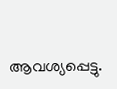ആവശ്യപ്പെട്ടു.